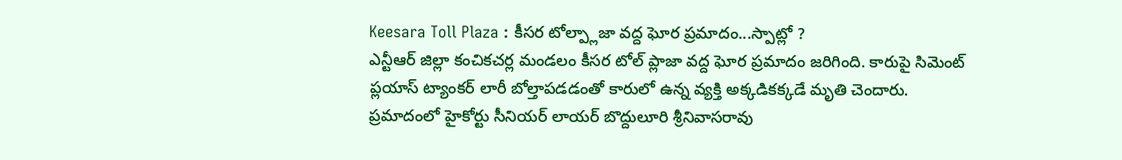Keesara Toll Plaza : కీసర టోల్ప్లాజా వద్ద ఘోర ప్రమాదం...స్పాట్లో ?
ఎన్టీఆర్ జిల్లా కంచికచర్ల మండలం కీసర టోల్ ప్లాజా వద్ద ఘోర ప్రమాదం జరిగింది. కారుపై సిమెంట్ ప్లయాస్ ట్యాంకర్ లారీ బోల్తాపడడంతో కారులో ఉన్న వ్యక్తి అక్కడికక్కడే మృతి చెందారు. ప్రమాదంలో హైకోర్టు సీనియర్ లాయర్ బొద్దులూరి శ్రీనివాసరావు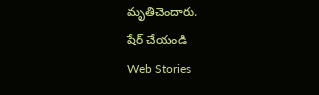మృతిచెందారు.
షేర్ చేయండి
Web Stories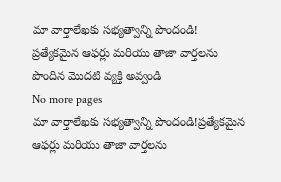మా వార్తాలేఖకు సభ్యత్వాన్ని పొందండి!
ప్రత్యేకమైన ఆఫర్లు మరియు తాజా వార్తలను పొందిన మొదటి వ్యక్తి అవ్వండి
No more pages
మా వార్తాలేఖకు సభ్యత్వాన్ని పొందండి!ప్రత్యేకమైన ఆఫర్లు మరియు తాజా వార్తలను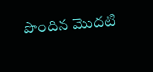పొందిన మొదటి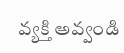వ్యక్తి అవ్వండి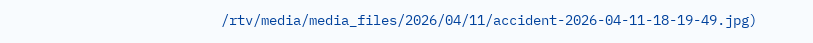/rtv/media/media_files/2026/04/11/accident-2026-04-11-18-19-49.jpg)